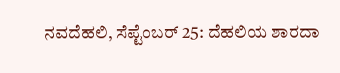ನವದೆಹಲಿ, ಸೆಪ್ಟೆಂಬರ್ 25: ದೆಹಲಿಯ ಶಾರದಾ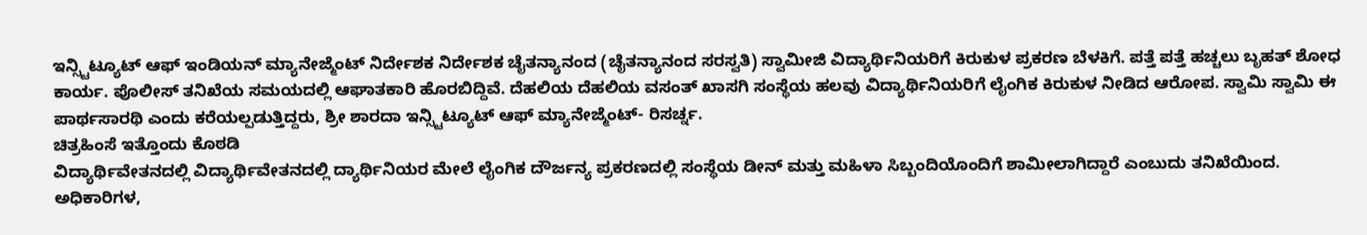ಇನ್ಸ್ಟಿಟ್ಯೂಟ್ ಆಫ್ ಇಂಡಿಯನ್ ಮ್ಯಾನೇಜ್ಮೆಂಟ್ ನಿರ್ದೇಶಕ ನಿರ್ದೇಶಕ ಚೈತನ್ಯಾನಂದ (ಚೈತನ್ಯಾನಂದ ಸರಸ್ವತಿ) ಸ್ವಾಮೀಜಿ ವಿದ್ಯಾರ್ಥಿನಿಯರಿಗೆ ಕಿರುಕುಳ ಪ್ರಕರಣ ಬೆಳಕಿಗೆ. ಪತ್ತೆ ಪತ್ತೆ ಹಚ್ಚಲು ಬೃಹತ್ ಶೋಧ ಕಾರ್ಯ. ಪೊಲೀಸ್ ತನಿಖೆಯ ಸಮಯದಲ್ಲಿ ಆಘಾತಕಾರಿ ಹೊರಬಿದ್ದಿವೆ. ದೆಹಲಿಯ ದೆಹಲಿಯ ವಸಂತ್ ಖಾಸಗಿ ಸಂಸ್ಥೆಯ ಹಲವು ವಿದ್ಯಾರ್ಥಿನಿಯರಿಗೆ ಲೈಂಗಿಕ ಕಿರುಕುಳ ನೀಡಿದ ಆರೋಪ. ಸ್ವಾಮಿ ಸ್ವಾಮಿ ಈ ಪಾರ್ಥಸಾರಥಿ ಎಂದು ಕರೆಯಲ್ಪಡುತ್ತಿದ್ದರು, ಶ್ರೀ ಶಾರದಾ ಇನ್ಸ್ಟಿಟ್ಯೂಟ್ ಆಫ್ ಮ್ಯಾನೇಜ್ಮೆಂಟ್- ರಿಸರ್ಚ್ನ.
ಚಿತ್ರಹಿಂಸೆ ಇತ್ತೊಂದು ಕೊಠಡಿ
ವಿದ್ಯಾರ್ಥಿವೇತನದಲ್ಲಿ ವಿದ್ಯಾರ್ಥಿವೇತನದಲ್ಲಿ ದ್ಯಾರ್ಥಿನಿಯರ ಮೇಲೆ ಲೈಂಗಿಕ ದೌರ್ಜನ್ಯ ಪ್ರಕರಣದಲ್ಲಿ ಸಂಸ್ಥೆಯ ಡೀನ್ ಮತ್ತು ಮಹಿಳಾ ಸಿಬ್ಬಂದಿಯೊಂದಿಗೆ ಶಾಮೀಲಾಗಿದ್ದಾರೆ ಎಂಬುದು ತನಿಖೆಯಿಂದ. ಅಧಿಕಾರಿಗಳ,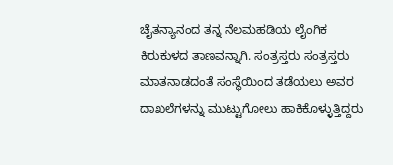ಚೈತನ್ಯಾನಂದ ತನ್ನ ನೆಲಮಹಡಿಯ ಲೈಂಗಿಕ ಕಿರುಕುಳದ ತಾಣವನ್ನಾಗಿ. ಸಂತ್ರಸ್ತರು ಸಂತ್ರಸ್ತರು ಮಾತನಾಡದಂತೆ ಸಂಸ್ಥೆಯಿಂದ ತಡೆಯಲು ಅವರ ದಾಖಲೆಗಳನ್ನು ಮುಟ್ಟುಗೋಲು ಹಾಕಿಕೊಳ್ಳುತ್ತಿದ್ದರು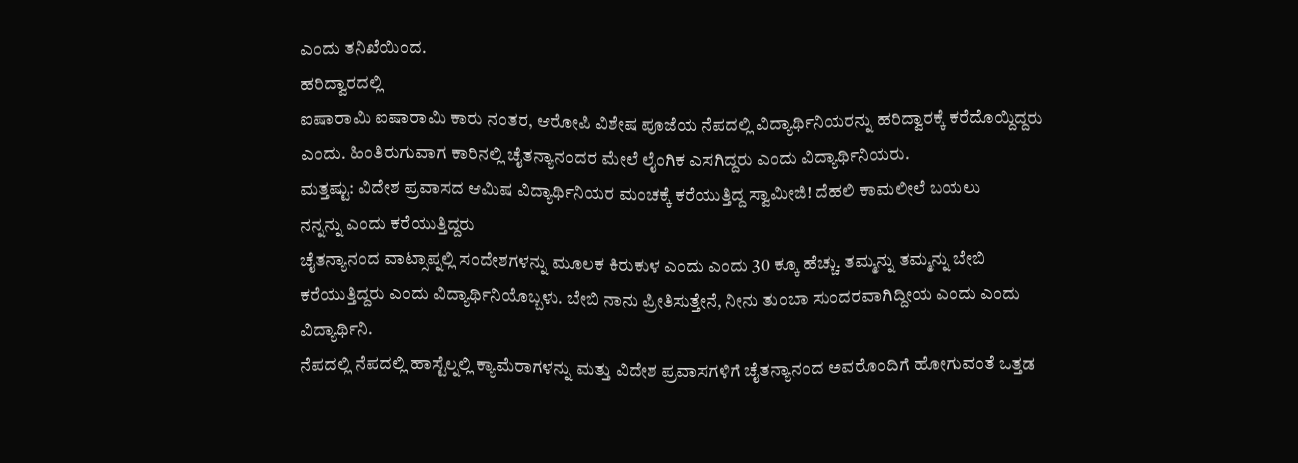ಎಂದು ತನಿಖೆಯಿಂದ.
ಹರಿದ್ವಾರದಲ್ಲಿ
ಐಷಾರಾಮಿ ಐಷಾರಾಮಿ ಕಾರು ನಂತರ, ಆರೋಪಿ ವಿಶೇಷ ಪೂಜೆಯ ನೆಪದಲ್ಲಿ ವಿದ್ಯಾರ್ಥಿನಿಯರನ್ನು ಹರಿದ್ವಾರಕ್ಕೆ ಕರೆದೊಯ್ದಿದ್ದರು ಎಂದು. ಹಿಂತಿರುಗುವಾಗ ಕಾರಿನಲ್ಲಿ ಚೈತನ್ಯಾನಂದರ ಮೇಲೆ ಲೈಂಗಿಕ ಎಸಗಿದ್ದರು ಎಂದು ವಿದ್ಯಾರ್ಥಿನಿಯರು.
ಮತ್ತಷ್ಟು: ವಿದೇಶ ಪ್ರವಾಸದ ಆಮಿಷ ವಿದ್ಯಾರ್ಥಿನಿಯರ ಮಂಚಕ್ಕೆ ಕರೆಯುತ್ತಿದ್ದ ಸ್ವಾಮೀಜಿ! ದೆಹಲಿ ಕಾಮಲೀಲೆ ಬಯಲು
ನನ್ನನ್ನು ಎಂದು ಕರೆಯುತ್ತಿದ್ದರು
ಚೈತನ್ಯಾನಂದ ವಾಟ್ಸಾಪ್ನಲ್ಲಿ ಸಂದೇಶಗಳನ್ನು ಮೂಲಕ ಕಿರುಕುಳ ಎಂದು ಎಂದು 30 ಕ್ಕೂ ಹೆಚ್ಚು. ತಮ್ಮನ್ನು ತಮ್ಮನ್ನು ಬೇಬಿ ಕರೆಯುತ್ತಿದ್ದರು ಎಂದು ವಿದ್ಯಾರ್ಥಿನಿಯೊಬ್ಬಳು. ಬೇಬಿ ನಾನು ಪ್ರೀತಿಸುತ್ತೇನೆ, ನೀನು ತುಂಬಾ ಸುಂದರವಾಗಿದ್ದೀಯ ಎಂದು ಎಂದು ವಿದ್ಯಾರ್ಥಿನಿ.
ನೆಪದಲ್ಲಿ ನೆಪದಲ್ಲಿ ಹಾಸ್ಟೆಲ್ನಲ್ಲಿ ಕ್ಯಾಮೆರಾಗಳನ್ನು ಮತ್ತು ವಿದೇಶ ಪ್ರವಾಸಗಳಿಗೆ ಚೈತನ್ಯಾನಂದ ಅವರೊಂದಿಗೆ ಹೋಗುವಂತೆ ಒತ್ತಡ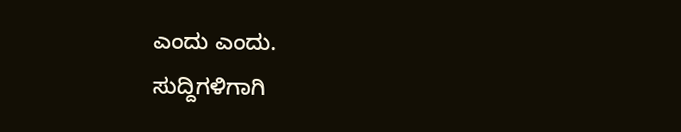ಎಂದು ಎಂದು.
ಸುದ್ದಿಗಳಿಗಾಗಿ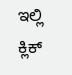ಇಲ್ಲಿ ಕ್ಲಿಕ್